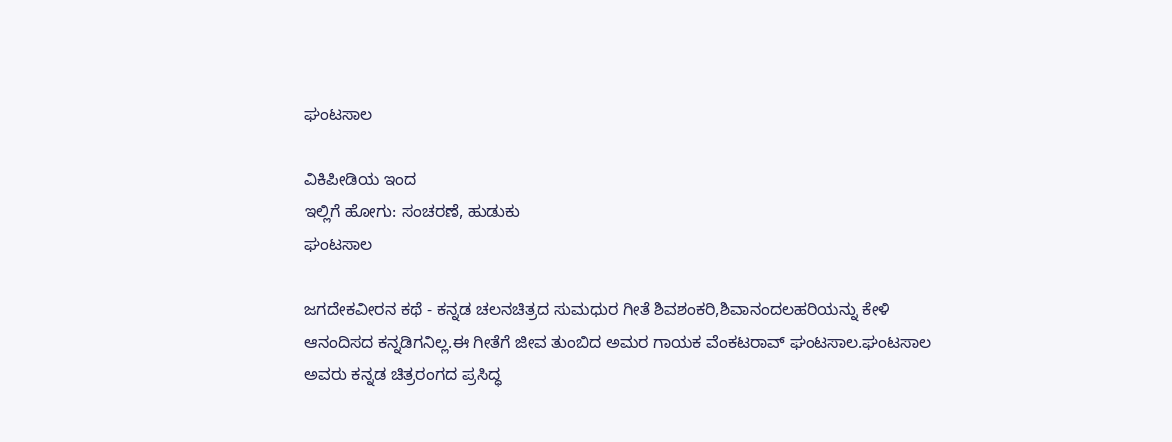ಘಂಟಸಾಲ

ವಿಕಿಪೀಡಿಯ ಇಂದ
ಇಲ್ಲಿಗೆ ಹೋಗು: ಸಂಚರಣೆ, ಹುಡುಕು
ಘಂಟಸಾಲ

ಜಗದೇಕವೀರನ ಕಥೆ - ಕನ್ನಡ ಚಲನಚಿತ್ರದ ಸುಮಧುರ ಗೀತೆ ಶಿವಶಂಕರಿ,ಶಿವಾನಂದಲಹರಿಯನ್ನು ಕೇಳಿ ಆನಂದಿಸದ ಕನ್ನಡಿಗನಿಲ್ಲ.ಈ ಗೀತೆಗೆ ಜೀವ ತುಂಬಿದ ಅಮರ ಗಾಯಕ ವೆಂಕಟರಾವ್ ಘಂಟಸಾಲ.ಘಂಟಸಾಲ ಅವರು ಕನ್ನಡ ಚಿತ್ರರಂಗದ ಪ್ರಸಿದ್ಧ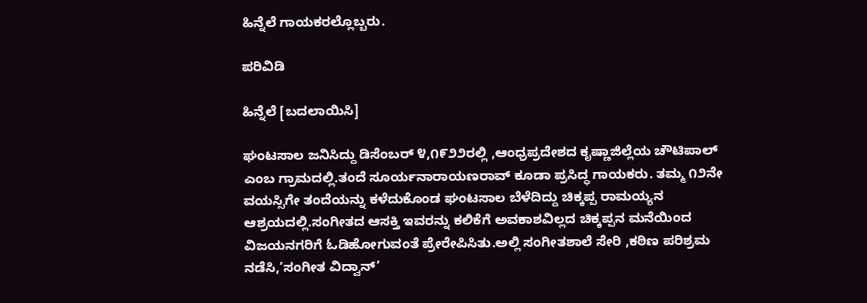ಹಿನ್ನೆಲೆ ಗಾಯಕರಲ್ಲೊಬ್ಬರು.

ಪರಿವಿಡಿ

ಹಿನ್ನೆಲೆ [ಬದಲಾಯಿಸಿ]

ಘಂಟಸಾಲ ಜನಿಸಿದ್ದು ಡಿಸೆಂಬರ್ ೪,೧೯೨೨ರಲ್ಲಿ ,ಆಂಧ್ರಪ್ರದೇಶದ ಕೃಷ್ಣಾಜಿಲ್ಲೆಯ ಚೌಟಿಪಾಲ್ ಎಂಬ ಗ್ರಾಮದಲ್ಲಿ.ತಂದೆ ಸೂರ್ಯನಾರಾಯಣರಾವ್ ಕೂಡಾ ಪ್ರಸಿದ್ಧ ಗಾಯಕರು. ತಮ್ಮ ೧೨ನೇ ವಯಸ್ಸಿಗೇ ತಂದೆಯನ್ನು ಕಳೆದುಕೊಂಡ ಘಂಟಸಾಲ ಬೆಳೆದಿದ್ದು ಚಿಕ್ಕಪ್ಪ ರಾಮಯ್ಯನ ಆಶ್ರಯದಲ್ಲಿ.ಸಂಗೀತದ ಆಸಕ್ತಿ ಇವರನ್ನು ಕಲಿಕೆಗೆ ಅವಕಾಶವಿಲ್ಲದ ಚಿಕ್ಕಪ್ಪನ ಮನೆಯಿಂದ ವಿಜಯನಗರಿಗೆ ಓಡಿಹೋಗುವಂತೆ ಪ್ರೇರೇಪಿಸಿತು.ಅಲ್ಲಿ ಸಂಗೀತಶಾಲೆ ಸೇರಿ ,ಕಠಿಣ ಪರಿಶ್ರಮ ನಡೆಸಿ,’ಸಂಗೀತ ವಿದ್ವಾನ್’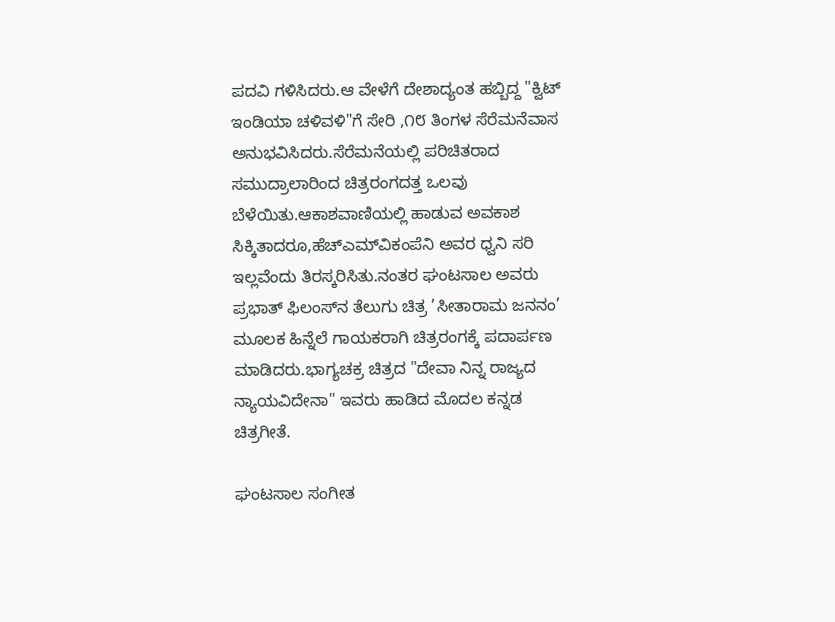ಪದವಿ ಗಳಿಸಿದರು.ಆ ವೇಳೆಗೆ ದೇಶಾದ್ಯಂತ ಹಬ್ಬಿದ್ದ "ಕ್ವಿಟ್ ಇಂಡಿಯಾ ಚಳಿವಳಿ"ಗೆ ಸೇರಿ ,೧೮ ತಿಂಗಳ ಸೆರೆಮನೆವಾಸ ಅನುಭವಿಸಿದರು.ಸೆರೆಮನೆಯಲ್ಲಿ ಪರಿಚಿತರಾದ ಸಮುದ್ರಾಲಾರಿಂದ ಚಿತ್ರರಂಗದತ್ತ ಒಲವು ಬೆಳೆಯಿತು.ಆಕಾಶವಾಣಿಯಲ್ಲಿ ಹಾಡುವ ಅವಕಾಶ ಸಿಕ್ಕಿತಾದರೂ,ಹೆಚ್‌ಎಮ್‌ವಿಕಂಪೆನಿ ಅವರ ಧ್ವನಿ ಸರಿ ಇಲ್ಲವೆಂದು ತಿರಸ್ಕರಿಸಿತು.ನಂತರ ಘಂಟಸಾಲ ಅವರು ಪ್ರಭಾತ್ ಫಿಲಂಸ್‌ನ ತೆಲುಗು ಚಿತ್ರ ’ಸೀತಾರಾಮ ಜನನಂ’ ಮೂಲಕ ಹಿನ್ನೆಲೆ ಗಾಯಕರಾಗಿ ಚಿತ್ರರಂಗಕ್ಕೆ ಪದಾರ್ಪಣ ಮಾಡಿದರು.ಭಾಗ್ಯಚಕ್ರ ಚಿತ್ರದ "ದೇವಾ ನಿನ್ನ ರಾಜ್ಯದ ನ್ಯಾಯವಿದೇನಾ" ಇವರು ಹಾಡಿದ ಮೊದಲ ಕನ್ನಡ ಚಿತ್ರಗೀತೆ.

ಘಂಟಸಾಲ ಸಂಗೀತ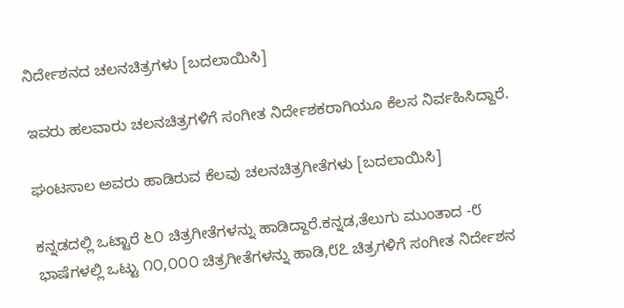ನಿರ್ದೇಶನದ ಚಲನಚಿತ್ರಗಳು [ಬದಲಾಯಿಸಿ]

ಇವರು ಹಲವಾರು ಚಲನಚಿತ್ರಗಳಿಗೆ ಸಂಗೀತ ನಿರ್ದೇಶಕರಾಗಿಯೂ ಕೆಲಸ ನಿರ್ವಹಿಸಿದ್ದಾರೆ.

ಘಂಟಸಾಲ ಅವರು ಹಾಡಿರುವ ಕೆಲವು ಚಲನಚಿತ್ರಗೀತೆಗಳು [ಬದಲಾಯಿಸಿ]

ಕನ್ನಡದಲ್ಲಿ ಒಟ್ಟಾರೆ ೬೦ ಚಿತ್ರಗೀತೆಗಳನ್ನು ಹಾಡಿದ್ದಾರೆ.ಕನ್ನಡ,ತೆಲುಗು ಮುಂತಾದ -೮ ಭಾಷೆಗಳಲ್ಲಿ ಒಟ್ಟು ೧೦,೦೦೦ ಚಿತ್ರಗೀತೆಗಳನ್ನು ಹಾಡಿ,೮೭ ಚಿತ್ರಗಳಿಗೆ ಸಂಗೀತ ನಿರ್ದೇಶನ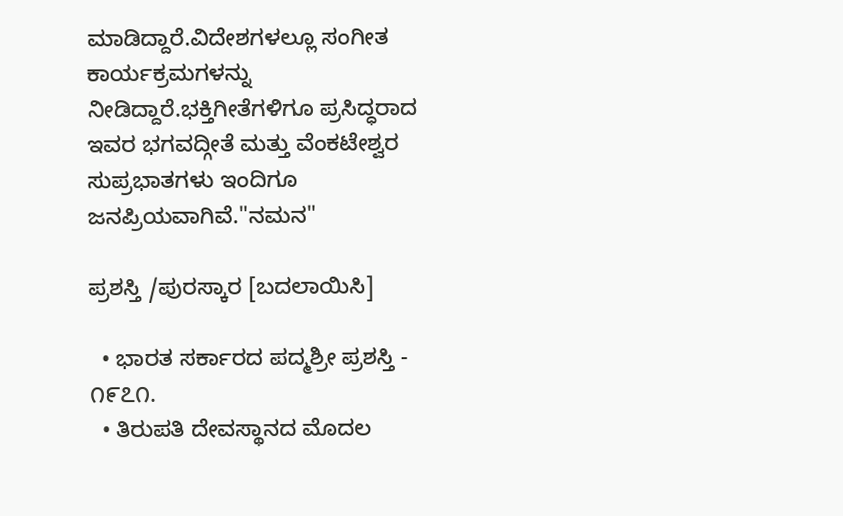ಮಾಡಿದ್ದಾರೆ.ವಿದೇಶಗಳಲ್ಲೂ ಸಂಗೀತ ಕಾರ್ಯಕ್ರಮಗಳನ್ನು ನೀಡಿದ್ದಾರೆ.ಭಕ್ತಿಗೀತೆಗಳಿಗೂ ಪ್ರಸಿದ್ಧರಾದ ಇವರ ಭಗವದ್ಗೀತೆ ಮತ್ತು ವೆಂಕಟೇಶ್ವರ ಸುಪ್ರಭಾತಗಳು ಇಂದಿಗೂ ಜನಪ್ರಿಯವಾಗಿವೆ."ನಮನ"

ಪ್ರಶಸ್ತಿ /ಪುರಸ್ಕಾರ [ಬದಲಾಯಿಸಿ]

  • ಭಾರತ ಸರ್ಕಾರದ ಪದ್ಮಶ್ರೀ ಪ್ರಶಸ್ತಿ - ೧೯೭೧.
  • ತಿರುಪತಿ ದೇವಸ್ಥಾನದ ಮೊದಲ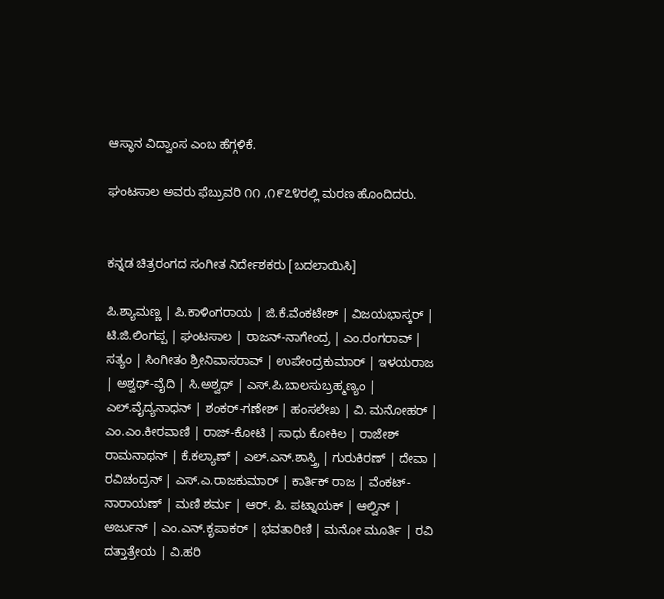ಆಸ್ಥಾನ ವಿದ್ವಾಂಸ ಎಂಬ ಹೆಗ್ಗಳಿಕೆ.

ಘಂಟಸಾಲ ಅವರು ಫೆಬ್ರುವರಿ ೧೧ ,೧೯೭೪ರಲ್ಲಿ ಮರಣ ಹೊಂದಿದರು.


ಕನ್ನಡ ಚಿತ್ರರಂಗದ ಸಂಗೀತ ನಿರ್ದೇಶಕರು [ಬದಲಾಯಿಸಿ]

ಪಿ.ಶ್ಯಾಮಣ್ಣ | ಪಿ.ಕಾಳಿಂಗರಾಯ | ಜಿ.ಕೆ.ವೆಂಕಟೇಶ್ | ವಿಜಯಭಾಸ್ಕರ್ | ಟಿ.ಜಿ.ಲಿಂಗಪ್ಪ | ಘಂಟಸಾಲ | ರಾಜನ್-ನಾಗೇಂದ್ರ | ಎಂ.ರಂಗರಾವ್ | ಸತ್ಯಂ | ಸಿಂಗೀತಂ ಶ್ರೀನಿವಾಸರಾವ್ | ಉಪೇಂದ್ರಕುಮಾರ್ | ಇಳಯರಾಜ | ಅಶ್ವಥ್-ವೈದಿ | ಸಿ.ಅಶ್ವಥ್ | ಎಸ್.ಪಿ.ಬಾಲಸುಬ್ರಹ್ಮಣ್ಯಂ | ಎಲ್.ವೈದ್ಯನಾಧನ್ | ಶಂಕರ್-ಗಣೇಶ್ | ಹಂಸಲೇಖ | ವಿ. ಮನೋಹರ್ | ಎಂ.ಎಂ.ಕೀರವಾಣಿ | ರಾಜ್-ಕೋಟಿ | ಸಾಧು ಕೋಕಿಲ | ರಾಜೇಶ್ ರಾಮನಾಥನ್ | ಕೆ.ಕಲ್ಯಾಣ್ | ಎಲ್.ಎನ್.ಶಾಸ್ತ್ರಿ | ಗುರುಕಿರಣ್ | ದೇವಾ | ರವಿಚಂದ್ರನ್ | ಎಸ್.ಎ.ರಾಜಕುಮಾರ್ | ಕಾರ್ತಿಕ್ ರಾಜ | ವೆಂಕಟ್-ನಾರಾಯಣ್ | ಮಣಿ ಶರ್ಮ | ಆರ್. ಪಿ. ಪಟ್ನಾಯಕ್ | ಆಲ್ವಿನ್ | ಅರ್ಜುನ್ | ಎಂ.ಎನ್.ಕೃಪಾಕರ್ | ಭವತಾರಿಣಿ | ಮನೋ ಮೂರ್ತಿ | ರವಿ ದತ್ತಾತ್ರೇಯ | ವಿ.ಹರಿ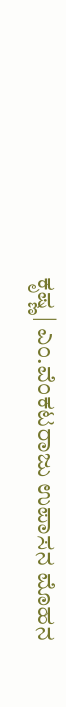ಕೃಷ್ಣ | ಎಂ.ವೆಂಕಟರಾಜು ಉಪಾಸನ ಮೊಹನ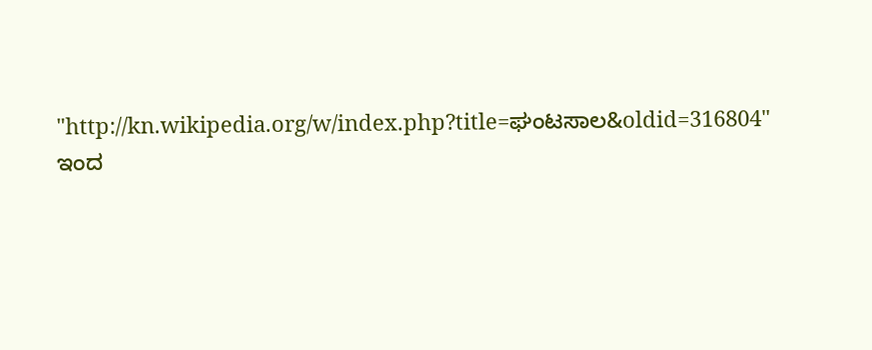"http://kn.wikipedia.org/w/index.php?title=ಘಂಟಸಾಲ&oldid=316804" ಇಂದ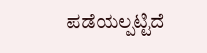ಪಡೆಯಲ್ಪಟ್ಟಿದೆ